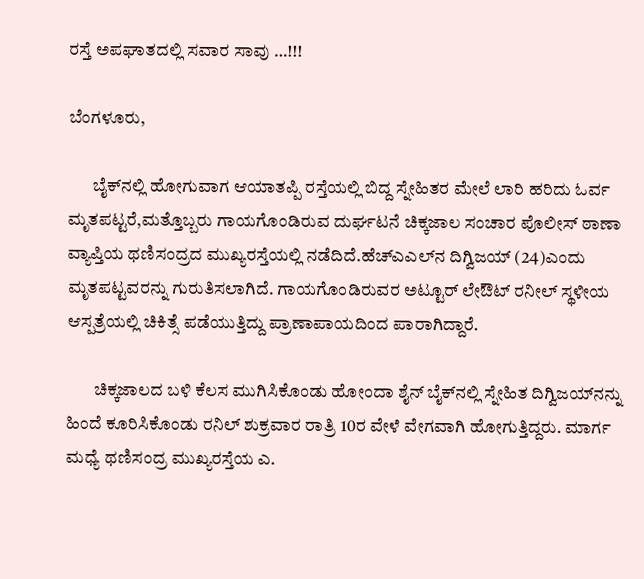ರಸ್ತೆ ಅಪಘಾತದಲ್ಲಿ ಸವಾರ ಸಾವು …!!!

ಬೆಂಗಳೂರು,

       ಬೈಕ್‍ನಲ್ಲಿ ಹೋಗುವಾಗ ಆಯಾತಪ್ಪಿ ರಸ್ತೆಯಲ್ಲಿ ಬಿದ್ದ ಸ್ನೇಹಿತರ ಮೇಲೆ ಲಾರಿ ಹರಿದು ಓರ್ವ ಮೃತಪಟ್ಟರೆ,ಮತ್ತೊಬ್ಬರು ಗಾಯಗೊಂಡಿರುವ ದುರ್ಘಟನೆ ಚಿಕ್ಕಜಾಲ ಸಂಚಾರ ಪೊಲೀಸ್ ಠಾಣಾ ವ್ಯಾಪ್ತಿಯ ಥಣಿಸಂದ್ರದ ಮುಖ್ಯರಸ್ತೆಯಲ್ಲಿ ನಡೆದಿದೆ.ಹೆಚ್‍ಎಎಲ್‍ನ ದಿಗ್ವಿಜಯ್ (24)ಎಂದು ಮೃತಪಟ್ಟವರನ್ನು ಗುರುತಿಸಲಾಗಿದೆ. ಗಾಯಗೊಂಡಿರುವರ ಅಟ್ಟೂರ್ ಲೇಔಟ್ ರನೀಲ್ ಸ್ಥಳೀಯ ಆಸ್ಪತ್ರೆಯಲ್ಲಿ ಚಿಕಿತ್ಸೆ ಪಡೆಯುತ್ತಿದ್ದು ಪ್ರಾಣಾಪಾಯದಿಂದ ಪಾರಾಗಿದ್ದಾರೆ.

        ಚಿಕ್ಕಜಾಲದ ಬಳಿ ಕೆಲಸ ಮುಗಿಸಿಕೊಂಡು ಹೋಂದಾ ಶೈನ್ ಬೈಕ್‍ನಲ್ಲಿ ಸ್ನೇಹಿತ ದಿಗ್ವಿಜಯ್‍ನನ್ನು ಹಿಂದೆ ಕೂರಿಸಿಕೊಂಡು ರನಿಲ್ ಶುಕ್ರವಾರ ರಾತ್ರಿ 10ರ ವೇಳೆ ವೇಗವಾಗಿ ಹೋಗುತ್ತಿದ್ದರು. ಮಾರ್ಗ ಮಧ್ಯೆ ಥಣಿಸಂದ್ರ ಮುಖ್ಯರಸ್ತೆಯ ಎ.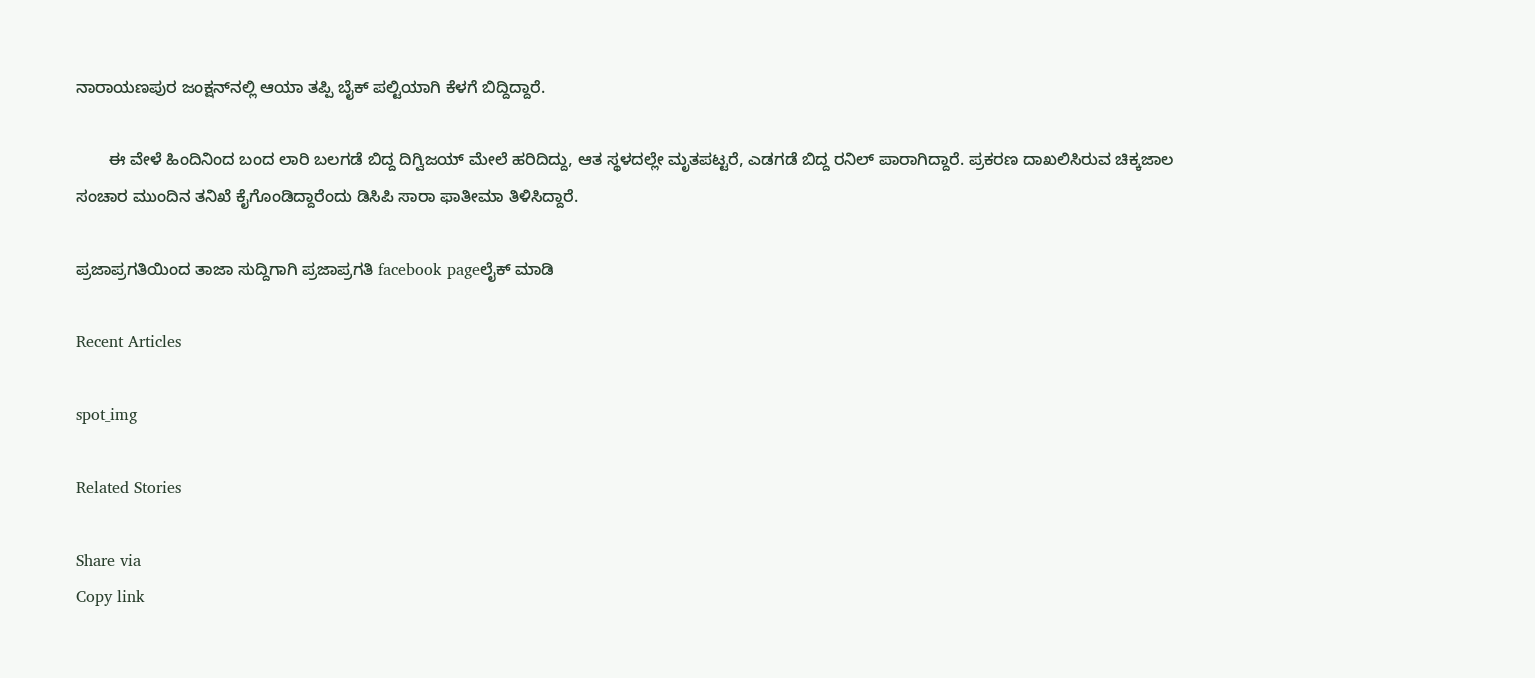ನಾರಾಯಣಪುರ ಜಂಕ್ಷನ್‍ನಲ್ಲಿ ಆಯಾ ತಪ್ಪಿ ಬೈಕ್ ಪಲ್ಟಿಯಾಗಿ ಕೆಳಗೆ ಬಿದ್ದಿದ್ದಾರೆ.

       ಈ ವೇಳೆ ಹಿಂದಿನಿಂದ ಬಂದ ಲಾರಿ ಬಲಗಡೆ ಬಿದ್ದ ದಿಗ್ವಿಜಯ್ ಮೇಲೆ ಹರಿದಿದ್ದು, ಆತ ಸ್ಥಳದಲ್ಲೇ ಮೃತಪಟ್ಟರೆ, ಎಡಗಡೆ ಬಿದ್ದ ರನಿಲ್ ಪಾರಾಗಿದ್ದಾರೆ. ಪ್ರಕರಣ ದಾಖಲಿಸಿರುವ ಚಿಕ್ಕಜಾಲ ಸಂಚಾರ ಮುಂದಿನ ತನಿಖೆ ಕೈಗೊಂಡಿದ್ದಾರೆಂದು ಡಿಸಿಪಿ ಸಾರಾ ಫಾತೀಮಾ ತಿಳಿಸಿದ್ದಾರೆ.

ಪ್ರಜಾಪ್ರಗತಿಯಿಂದ ತಾಜಾ ಸುದ್ದಿಗಾಗಿ ಪ್ರಜಾಪ್ರಗತಿ facebook pageಲೈಕ್ ಮಾಡಿ

Recent Articles

spot_img

Related Stories

Share via
Copy link